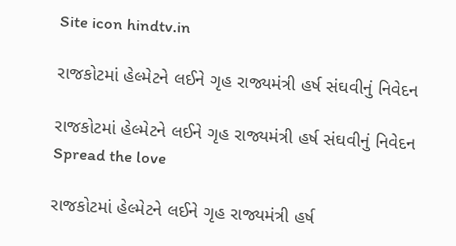Site icon hindtv.in

રાજકોટમાં હેલ્મેટને લઈને ગૃહ રાજ્યમંત્રી હર્ષ સંઘવીનું નિવેદન

રાજકોટમાં હેલ્મેટને લઈને ગૃહ રાજ્યમંત્રી હર્ષ સંઘવીનું નિવેદન
Spread the love

રાજકોટમાં હેલ્મેટને લઈને ગૃહ રાજ્યમંત્રી હર્ષ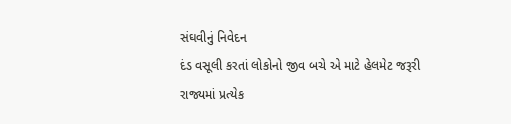સંઘવીનું નિવેદન
દંડ વસૂલી કરતાં લોકોનો જીવ બચે એ માટે હેલમેટ જરૂરી
રાજ્યમાં પ્રત્યેક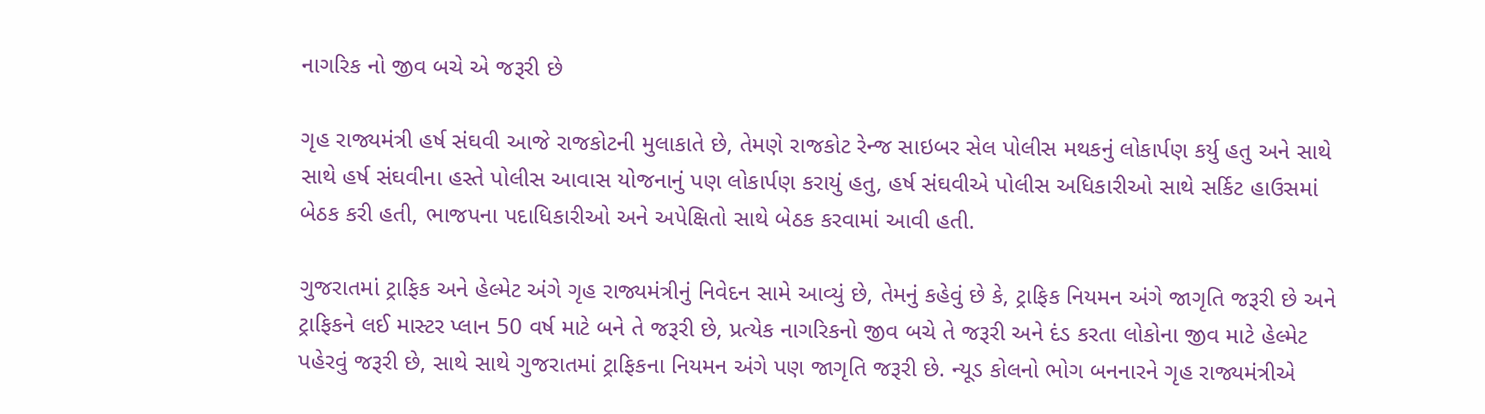નાગરિક નો જીવ બચે એ જરૂરી છે

ગૃહ રાજ્યમંત્રી હર્ષ સંઘવી આજે રાજકોટની મુલાકાતે છે, તેમણે રાજકોટ રેન્જ સાઇબર સેલ પોલીસ મથકનું લોકાર્પણ કર્યુ હતુ અને સાથે સાથે હર્ષ સંઘવીના હસ્તે પોલીસ આવાસ યોજનાનું પણ લોકાર્પણ કરાયું હતુ, હર્ષ સંઘવીએ પોલીસ અધિકારીઓ સાથે સર્કિટ હાઉસમાં બેઠક કરી હતી, ભાજપના પદાધિકારીઓ અને અપેક્ષિતો સાથે બેઠક કરવામાં આવી હતી.

ગુજરાતમાં ટ્રાફિક અને હેલ્મેટ અંગે ગૃહ રાજ્યમંત્રીનું નિવેદન સામે આવ્યું છે, તેમનું કહેવું છે કે, ટ્રાફિક નિયમન અંગે જાગૃતિ જરૂરી છે અને ટ્રાફિકને લઈ માસ્ટર પ્લાન 50 વર્ષ માટે બને તે જરૂરી છે, પ્રત્યેક નાગરિકનો જીવ બચે તે જરૂરી અને દંડ કરતા લોકોના જીવ માટે હેલ્મેટ પહેરવું જરૂરી છે, સાથે સાથે ગુજરાતમાં ટ્રાફિકના નિયમન અંગે પણ જાગૃતિ જરૂરી છે. ન્યૂડ કોલનો ભોગ બનનારને ગૃહ રાજ્યમંત્રીએ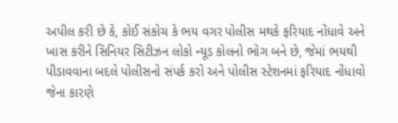અપીલ કરી છે કે, કોઈ સંકોચ કે ભય વગર પોલીસ મથકે ફરિયાદ નોંધાવે અને ખાસ કરીને સિનિયર સિટીઝન લોકો ન્યૂડ કોલનો ભોગ બને છે, જેમાં ભયથી પીડાવવાના બદલે પોલીસનો સંપર્ક કરો અને પોલીસ સ્ટેશનમાં ફરિયાદ નોંધાવો જેના કારણે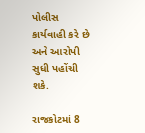પોલીસ કાર્યવાહી કરે છે અને આરોપી સુધી પહોંચી શકે.

રાજકોટમાં 8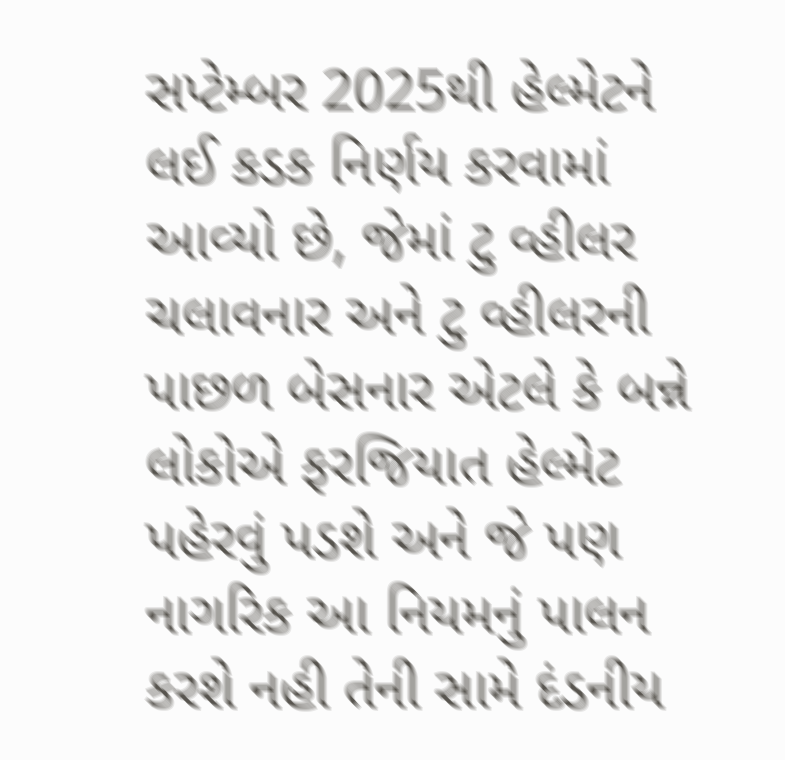સપ્ટેમ્બર 2025થી હેલ્મેટને લઈ કડક નિર્ણય કરવામાં આવ્યો છે, જેમાં ટુ વ્હીલર ચલાવનાર અને ટુ વ્હીલરની પાછળ બેસનાર એટલે કે બન્ને લોકોએ ફરજિયાત હેલ્મેટ પહેરવું પડશે અને જે પણ નાગરિક આ નિયમનું પાલન કરશે નહી તેની સામે દંડનીય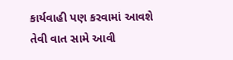કાર્યવાહી પણ કરવામાં આવશે તેવી વાત સામે આવી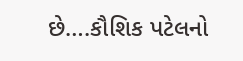છે….કૌશિક પટેલનો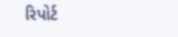રિપોર્ટ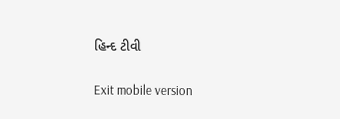હિન્દ ટીવી

Exit mobile version